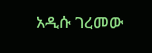አዲሱ ገረመው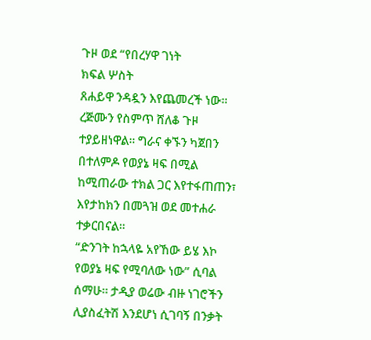ጉዞ ወደ “የበረሃዋ ገነት
ክፍል ሦስት
ጸሐይዋ ንዳዷን እየጨመረች ነው። ረጅሙን የስምጥ ሸለቆ ጉዞ ተያይዘነዋል። ግራና ቀኙን ካጀበን በተለምዶ የወያኔ ዛፍ በሚል ከሚጠራው ተክል ጋር እየተፋጠጠን፣ እየታከክን በመጓዝ ወደ መተሐራ ተቃርበናል።
“ድንገት ከኋላዬ አየኸው ይሄ እኮ የወያኔ ዛፍ የሚባለው ነው” ሲባል ሰማሁ። ታዲያ ወሬው ብዙ ነገሮችን ሊያስፈትሽ እንደሆነ ሲገባኝ በንቃት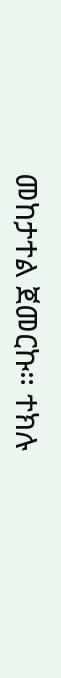መከታተል ጀመርኩ። ተክሉ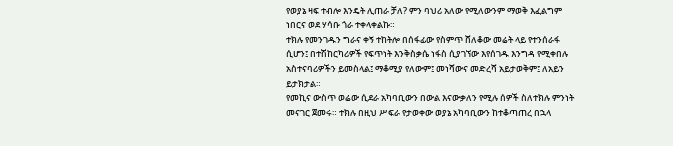የወያኔ ዛፍ ተብሎ እንዴት ሊጠራ ቻለ? ምን ባህሪ አለው የሚለውንም ማወቅ እፈልግም ነበርና ወደ ሃሳቡ ጎራ ተቀላቀልኩ።
ተክሉ የመንገዱን ግራና ቀኝ ተከትሎ በሰፋፊው የስምጥ ሸለቆው መሬት ላይ የተንሰራፋ ሲሆን፤ በተሽከርካሪዎች የፍጥነት እንቅስቃሴ ነፋስ ሲያገኘው እየሰገዱ እንግዳ የሚቀበሉ አስተናባሪዎችን ይመስላል፤ ማቆሚያ የለውም፤ መነሻውና መድረሻ አይታወቅም፤ ለአይን ይታክታል።
የመኪና ውስጥ ወሬው ሲደራ አካባቢውን በውል እናውቃለን የሚሉ ሰዎች ስለተክሉ ምንነት መናገር ጀመሩ። ተክሉ በዚህ ሥፍራ የታወቀው ወያኔ አካባቢውን ከተቆጣጠረ በኋላ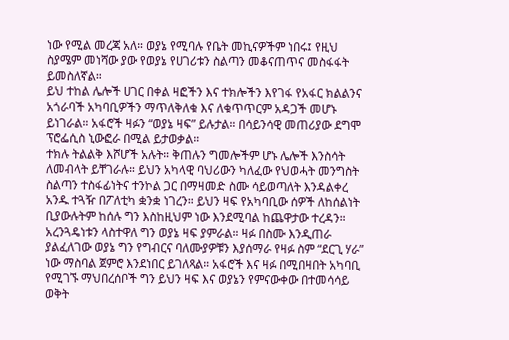ነው የሚል መረጃ አለ። ወያኔ የሚባሉ የቤት መኪናዎችም ነበሩ፤ የዚህ ስያሜም መነሻው ያው የወያኔ የሀገሪቱን ስልጣን መቆናጠጥና መስፋፋት ይመስለኛል።
ይህ ተከል ሌሎች ሀገር በቀል ዛፎችን እና ተክሎችን እየገፋ የአፋር ክልልንና አጎራባች አካባቢዎችን ማጥለቅለቁ እና ለቁጥጥርም አዳጋች መሆኑ ይነገራል። አፋሮች ዛፉን “ወያኔ ዛፍ” ይሉታል። በሳይንሳዊ መጠሪያው ደግሞ ፕሮፌሲስ ኒውፎራ በሚል ይታወቃል።
ተክሉ ትልልቅ እሾሆች አሉት። ቅጠሉን ግመሎችም ሆኑ ሌሎች እንስሳት ለመብላት ይቸገራሉ። ይህን አካላዊ ባህሪውን ካለፈው የህወሓት መንግስት ስልጣን ተስፋፊነትና ተንኮል ጋር በማዛመድ ስሙ ሳይወጣለት እንዳልቀረ አንዱ ተጓዥ በፖለቲካ ቋንቋ ነገረን። ይህን ዛፍ የአካባቢው ሰዎች ለከሰልነት ቢያውሉትም ከሰሉ ግን እስከዚህም ነው እንደሚባል ከጨዋታው ተረዳን።
አረንጓዴነቱን ላስተዋለ ግን ወያኔ ዛፍ ያምራል። ዛፉ በስሙ እንዲጠራ ያልፈለገው ወያኔ ግን የግብርና ባለሙያዎቹን እያሰማራ የዛፉ ስም “ደርጊ ሃራ” ነው ማስባል ጀምሮ እንደነበር ይገለጻል። አፋሮች እና ዛፉ በሚበዛበት አካባቢ የሚገኙ ማህበረሰቦች ግን ይህን ዛፍ እና ወያኔን የምናውቀው በተመሳሳይ ወቅት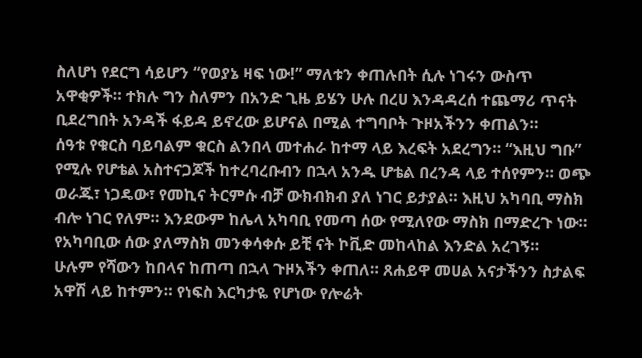ስለሆነ የደርግ ሳይሆን “የወያኔ ዛፍ ነው!” ማለቱን ቀጠሉበት ሲሉ ነገሩን ውስጥ አዋቂዎች። ተክሉ ግን ስለምን በአንድ ጊዜ ይሄን ሁሉ በረሀ እንዳዳረሰ ተጨማሪ ጥናት ቢደረግበት አንዳች ፋይዳ ይኖረው ይሆናል በሚል ተግባቦት ጉዞአችንን ቀጠልን።
ሰዓቱ የቁርስ ባይባልም ቁርስ ልንበላ መተሐራ ከተማ ላይ እረፍት አደረግን። “እዚህ ግቡ” የሚሉ የሆቴል አስተናጋጆች ከተረባረቡብን በኋላ አንዱ ሆቴል በረንዳ ላይ ተሰየምን። ወጭ ወራጁ፣ ነጋዴው፣ የመኪና ትርምሱ ብቻ ውክብክብ ያለ ነገር ይታያል። እዚህ አካባቢ ማስክ ብሎ ነገር የለም። እንደውም ከሌላ አካባቢ የመጣ ሰው የሚለየው ማስክ በማድረጉ ነው። የአካባቢው ሰው ያለማስክ መንቀሳቀሱ ይቺ ናት ኮቪድ መከላከል እንድል አረገኝ።
ሁሉም የሻውን ከበላና ከጠጣ በኋላ ጉዞአችን ቀጠለ። ጸሐይዋ መሀል አናታችንን ስታልፍ አዋሽ ላይ ከተምን። የነፍስ እርካታዬ የሆነው የሎሬት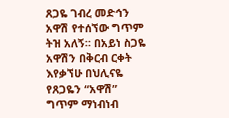ጸጋዬ ገብረ መድኅን አዋሽ የተሰኘው ግጥም ትዝ አለኝ። በአይነ ስጋዬ አዋሽን በቅርብ ርቀት እየቃኘሁ በህሊናዬ የጸጋዬን “አዋሽ” ግጥም ማነብነብ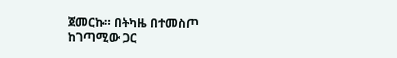ጀመርኩ። በትካዜ በተመስጦ ከገጣሚው ጋር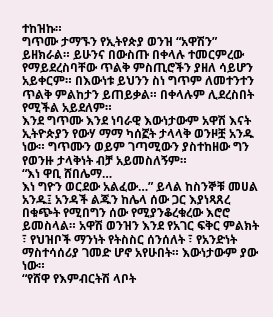ተከዝኩ።
ግጥሙ ታማኙን የኢትየጵያ ወንዝ “አዋሽን” ይዘክራል። ይሁንና በውስጡ በቀላሉ ተመርምረው የማይደረስባቸው ጥልቅ ምስጢሮችን ያዘለ ሳይሆን አይቀርም። በእውነቱ ይህንን ስነ ግጥም ለመተንተን ጥልቅ ምልከታን ይጠይቃል። በቀላሉም ሊደረስበት የሚችል አይደለም።
እንደ ግጥሙ እንደ ነባራዊ እውነታውም አዋሽ እናት ኢትዮጵያን የውሃ ማማ ካሰኟት ታላላቅ ወንዞቿ አንዱ ነው። ግጥሙን ወይም ገጣሚውን ያስተከዘው ግን የወንዙ ታላቅነት ብቻ አይመስለኝም።
“እነ ዋቢ ሸበሌማ…
እነ ግዮን ወርደው አልፈው…” ይላል ከስንኞቹ መሀል አንዱ፤ አንዳች ልጁን ከሌላ ሰው ጋር እያነጻጸረ በቁጭት የሚበግን ሰው የሚያንቆረቁረው እሮሮ ይመስላል። አዋሽ ወንዝን እንደ የአገር ፍቅር ምልክት ፣ የህዝቦች ማንነት የትስስር ሰንሰለት ፣ የአንድነት ማስተሳሰሪያ ገመድ ሆኖ አየሁበት። እውነታውም ያው ነው።
“የሸዋ የእምብርትሽ ላቦት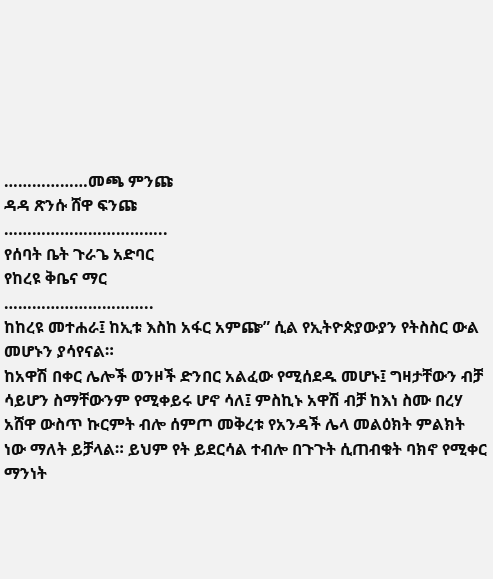………………መጫ ምንጩ
ዳዳ ጽንሱ ሸዋ ፍንጩ
……………………………..
የሰባት ቤት ጉራጌ አድባር
የከረዩ ቅቤና ማር
…………………………..
ከከረዩ መተሐራ፤ ከኢቱ እስከ አፋር አምጬ” ሲል የኢትዮጵያውያን የትስስር ውል መሆኑን ያሳየናል።
ከአዋሽ በቀር ሌሎች ወንዞች ድንበር አልፈው የሚሰደዱ መሆኑ፤ ግዛታቸውን ብቻ ሳይሆን ስማቸውንም የሚቀይሩ ሆኖ ሳለ፤ ምስኪኑ አዋሽ ብቻ ከእነ ስሙ በረሃ አሸዋ ውስጥ ኩርምት ብሎ ሰምጦ መቅረቱ የአንዳች ሌላ መልዕክት ምልክት ነው ማለት ይቻላል። ይህም የት ይደርሳል ተብሎ በጉጉት ሲጠብቁት ባክኖ የሚቀር ማንነት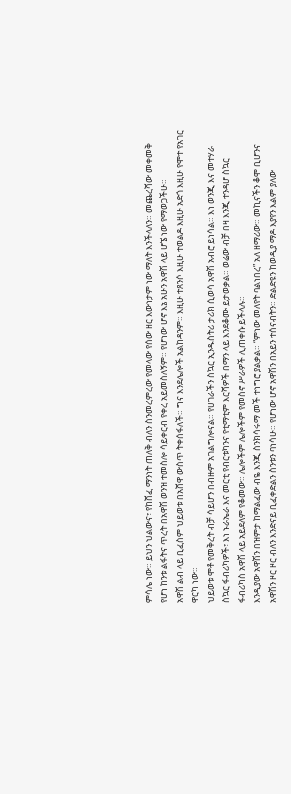ምሳሌ ነው። ይህን ህልውና፣ የከሸፈ ማንነት ጠለቅ ብለን ስንመረምረው የመላው የሰው ዘር እውነታም ነው ማለት እንችላለን። መጨረሻው መቀመቅ የሆነ ከንቱ ልፋትና ጥረት በአዋሽ ወንዝ ተመስሎ ሳይቀርብ የቀረ አይመስለኝም። የሆነው ሆኖ እኔ አሁን አዋሽ ላይ ሆኜ ነው የማወጋችሁ።
አዋሽ ልብ ላይ ቢፈስም ህይወቱ በአሸዋ ውስጥ ትቀሰፋለች። ግና እንደሌሎች አልከዳንም። እዚሁ ተጸንሶ እዚሁ ተወልዶ እዚሁ አድጎ እዚሁ የሞተ የአገር ዋርካ ነው።
ህይወቱ ሞቶ የመቅረት ብቻ ሳይሆን በብዙም አገልግሎናል። የሀገራችን ስኳር ኢንዱስትሪ ታሪክ ሲወሳ አዋሽ አብሮ ይነሳል። እነ ወንጂ እና መተሃራ ስኳር ፋብሪካዎች፣ እነ ኑራኤራ እና መርቲ የብርቱካንና የቲማቲም እርሻዎች በማን ላይ እንደቆሙ ይታወቃል። ወሬው ብቻ በዛ እንጂ ተንዳሆ ስኳር ፋብሪካስ አዋሽ ላይ አይደለም የቆመው። ሌሎችም ሌሎችም የመስኖ ሥራዎች ሊጠቀሱ ይችላሉ።
እንዲያው አዋሽን በዝምታ ከማልፈው ብዬ እንጂ ስንክሳሩማ መች ተነግሮ ያልቃል። “ምነው መለየት ባልነበረ” አለ ዘማሪው። መኪናችን ቆሞ ቢሆንና አዋሽን ዞር ዞር ብለን እንድናይ ቢፈቀድልን ስንቱን ባነሳሁ። የሆነው ሆኖ አዋሽን በአይን ተሰናብትን። ድልድዩን ከወዲያ ማዶ እያየን እልም ያለው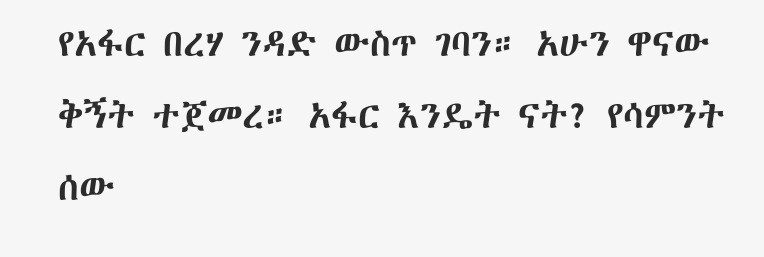የአፋር በረሃ ንዳድ ውስጥ ገባን። አሁን ዋናው ቅኝት ተጀመረ። አፋር እንዴት ናት? የሳምንት ሰው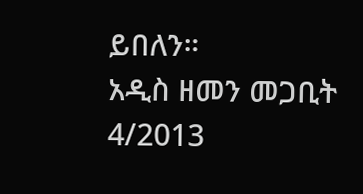ይበለን።
አዲስ ዘመን መጋቢት 4/2013